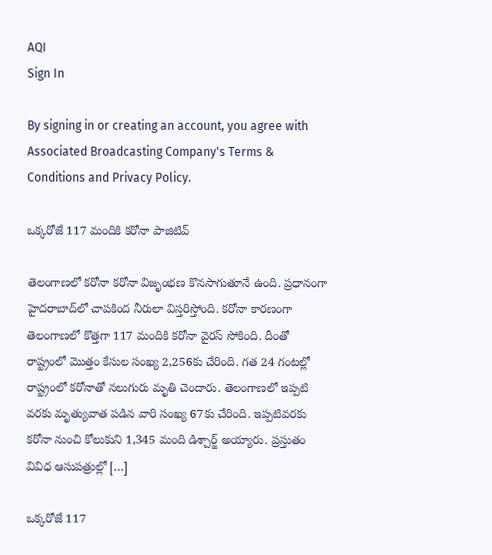AQI
Sign In

By signing in or creating an account, you agree with Associated Broadcasting Company's Terms & Conditions and Privacy Policy.

ఒక్కరోజే 117 మందికి కరోనా పాజిటివ్‌

తెలంగాణలో కరోనా కరోనా విజృంభణ కొనసాగుతూనే ఉంది. ప్రధానంగా హైదరాబాద్‌లో చాపకింద నీరులా విస్తరిస్తోంది. కరోనా కారణంగా తెలంగాణలో కొత్తగా 117 మందికి కరోనా వైరస్‌ సోకింది. దీంతో రాష్ట్రంలో మొత్తం కేసుల సంఖ్య 2,256కు చేరింది. గత 24 గంటల్లో రాష్ట్రంలో కరోనాతో నలుగురు మృతి చెందారు. తెలంగాణలో ఇప్పటి వరకు మృత్యువాత పడిన వారి సంఖ్య 67కు చేరింది. ఇప్పటివరకు కరోనా నుంచి కోలుకుని 1,345 మంది డిశ్చార్జ్‌ అయ్యారు. ప్రస్తుతం వివిధ ఆసుపత్రుల్లో […]

ఒక్కరోజే 117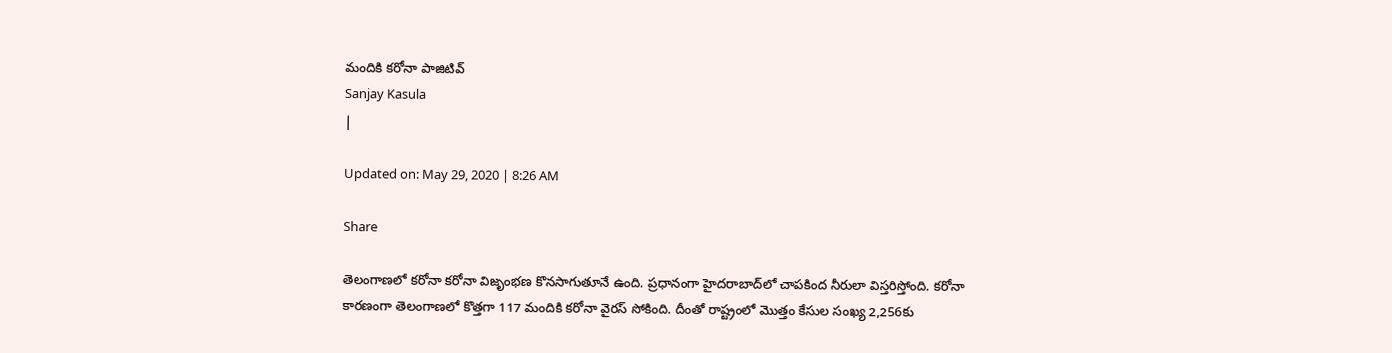మందికి కరోనా పాజిటివ్‌
Sanjay Kasula
|

Updated on: May 29, 2020 | 8:26 AM

Share

తెలంగాణలో కరోనా కరోనా విజృంభణ కొనసాగుతూనే ఉంది. ప్రధానంగా హైదరాబాద్‌లో చాపకింద నీరులా విస్తరిస్తోంది. కరోనా కారణంగా తెలంగాణలో కొత్తగా 117 మందికి కరోనా వైరస్‌ సోకింది. దీంతో రాష్ట్రంలో మొత్తం కేసుల సంఖ్య 2,256కు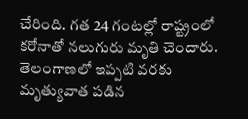చేరింది. గత 24 గంటల్లో రాష్ట్రంలో కరోనాతో నలుగురు మృతి చెందారు. తెలంగాణలో ఇప్పటి వరకు మృత్యువాత పడిన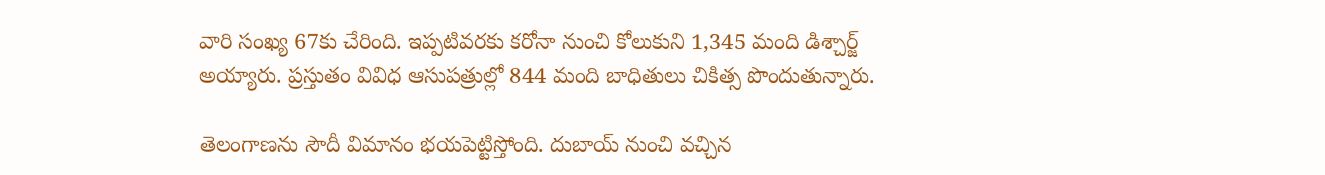వారి సంఖ్య 67కు చేరింది. ఇప్పటివరకు కరోనా నుంచి కోలుకుని 1,345 మంది డిశ్చార్జ్‌ అయ్యారు. ప్రస్తుతం వివిధ ఆసుపత్రుల్లో 844 మంది బాధితులు చికిత్స పొందుతున్నారు.

తెలంగాణను సౌదీ విమానం భయపెట్టిస్తోంది. దుబాయ్‌ నుంచి వచ్చిన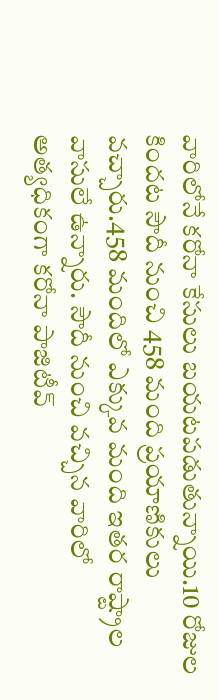వారిలోనే కరోనా కేసులు బయటపడుతున్నాయి.10 రోజుల కిందట సౌదీ నుంచి 458 మంది ప్రయాణికులు వచ్చారు.458 మందిలో ఎక్కువ మంది ఇతర రాష్ట్రాల వాసులే ఉన్నారు. సౌదీ నుంచి వచ్చిన వారిలో అత్యధికంగా కరోనా పాజిటీవ్‌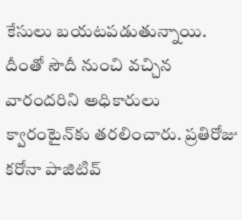కేసులు బయటపడుతున్నాయి. దీంతో సౌదీ నుంచి వచ్చిన వారందరిని అధికారులు క్వారంటైన్‌కు తరలించారు. ప్రతిరోజు కరోనా పాజిటివ్‌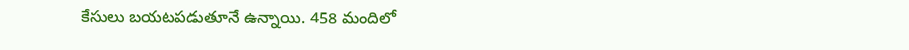కేసులు బయటపడుతూనే ఉన్నాయి. 458 మందిలో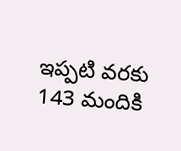ఇప్పటి వరకు 143 మందికి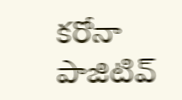కరోనా పాజిటివ్‌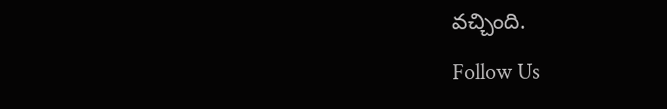వచ్చింది.

Follow Us